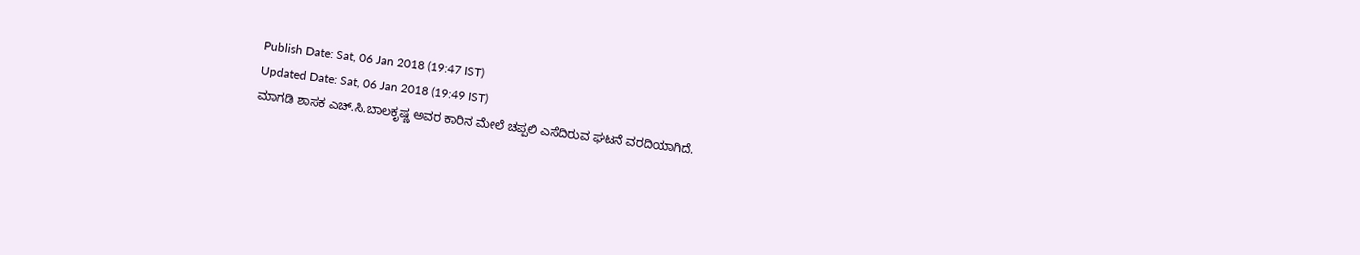Publish Date: Sat, 06 Jan 2018 (19:47 IST)
Updated Date: Sat, 06 Jan 2018 (19:49 IST)
ಮಾಗಡಿ ಶಾಸಕ ಎಚ್.ಸಿ.ಬಾಲಕೃಷ್ಣ ಅವರ ಕಾರಿನ ಮೇಲೆ ಚಪ್ಪಲಿ ಎಸೆದಿರುವ ಘಟನೆ ವರದಿಯಾಗಿದೆ.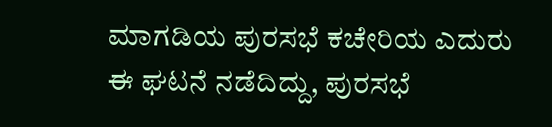ಮಾಗಡಿಯ ಪುರಸಭೆ ಕಚೇರಿಯ ಎದುರು ಈ ಘಟನೆ ನಡೆದಿದ್ದು, ಪುರಸಭೆ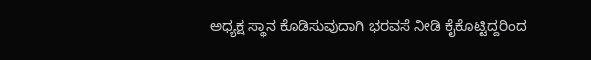ಅಧ್ಯಕ್ಷ ಸ್ಥಾನ ಕೊಡಿಸುವುದಾಗಿ ಭರವಸೆ ನೀಡಿ ಕೈಕೊಟ್ಟಿದ್ದರಿಂದ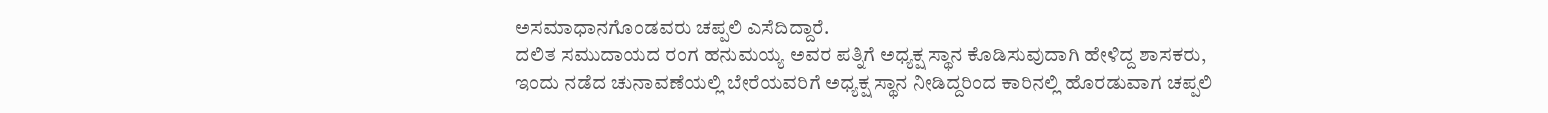ಅಸಮಾಧಾನಗೊಂಡವರು ಚಪ್ಪಲಿ ಎಸೆದಿದ್ದಾರೆ.
ದಲಿತ ಸಮುದಾಯದ ರಂಗ ಹನುಮಯ್ಯ ಅವರ ಪತ್ನಿಗೆ ಅಧ್ಯಕ್ಷ ಸ್ಥಾನ ಕೊಡಿಸುವುದಾಗಿ ಹೇಳಿದ್ದ ಶಾಸಕರು, ಇಂದು ನಡೆದ ಚುನಾವಣೆಯಲ್ಲಿ ಬೇರೆಯವರಿಗೆ ಅಧ್ಯಕ್ಷ ಸ್ಥಾನ ನೀಡಿದ್ದರಿಂದ ಕಾರಿನಲ್ಲಿ ಹೊರಡುವಾಗ ಚಪ್ಪಲಿ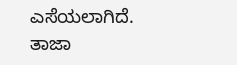ಎಸೆಯಲಾಗಿದೆ.
ತಾಜಾ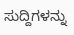ಸುದ್ದಿಗಳನ್ನು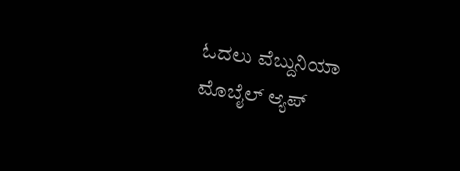ಓದಲು ವೆಬ್ದುನಿಯಾ
ಮೊಬೈಲ್ ಆ್ಯಪ್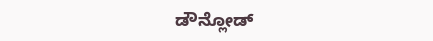ಡೌನ್ಲೋಡ್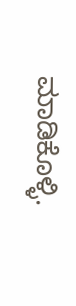ಮಾಡಿಕೊಳ್ಳಿ.